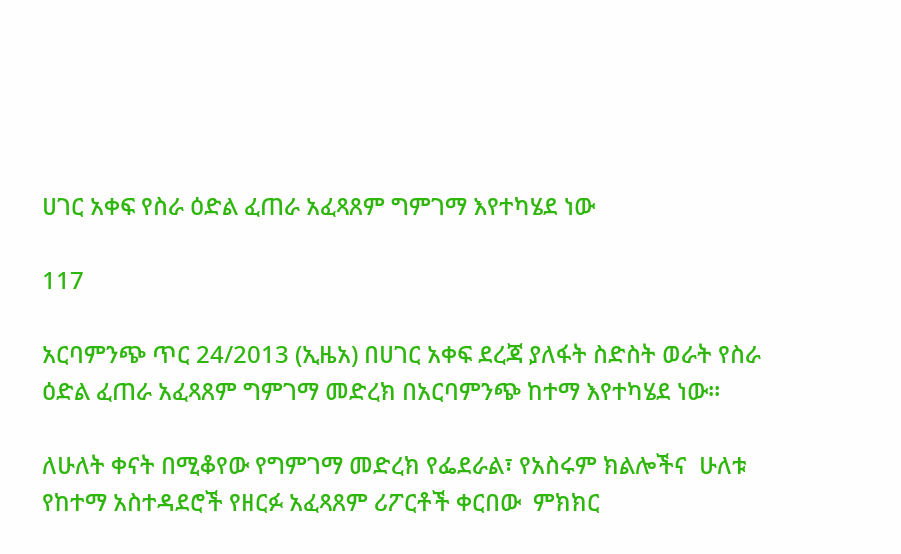ሀገር አቀፍ የስራ ዕድል ፈጠራ አፈጻጸም ግምገማ እየተካሄደ ነው

117

አርባምንጭ ጥር 24/2013 (ኢዜአ) በሀገር አቀፍ ደረጃ ያለፋት ስድስት ወራት የስራ ዕድል ፈጠራ አፈጻጸም ግምገማ መድረክ በአርባምንጭ ከተማ እየተካሄደ ነው።

ለሁለት ቀናት በሚቆየው የግምገማ መድረክ የፌደራል፣ የአስሩም ክልሎችና  ሁለቱ የከተማ አስተዳደሮች የዘርፉ አፈጻጸም ሪፖርቶች ቀርበው  ምክክር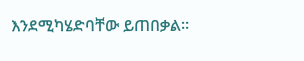እንደሚካሄድባቸው ይጠበቃል።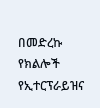በመድረኩ የክልሎች የኢተርፕራይዝና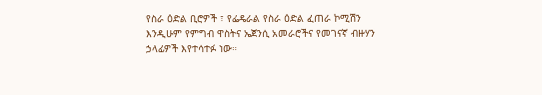የስራ ዕድል ቢሮዎች ፣ የፌዴራል የስራ ዕድል ፈጠራ ኮሚሽን እንዲሁም የምግብ ዋስትና ኤጀንሲ አመራሮችና የመገናኛ ብዙሃን ኃላፊዎች እየተሳተፉ ነው።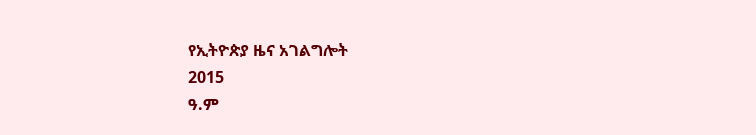የኢትዮጵያ ዜና አገልግሎት
2015
ዓ.ም